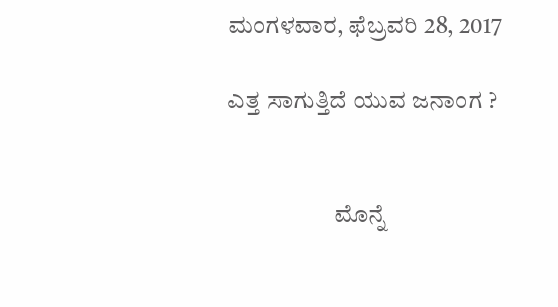ಮಂಗಳವಾರ, ಫೆಬ್ರವರಿ 28, 2017

ಎತ್ತ ಸಾಗುತ್ತಿದೆ ಯುವ ಜನಾಂಗ ?


                      ಮೊನ್ನೆ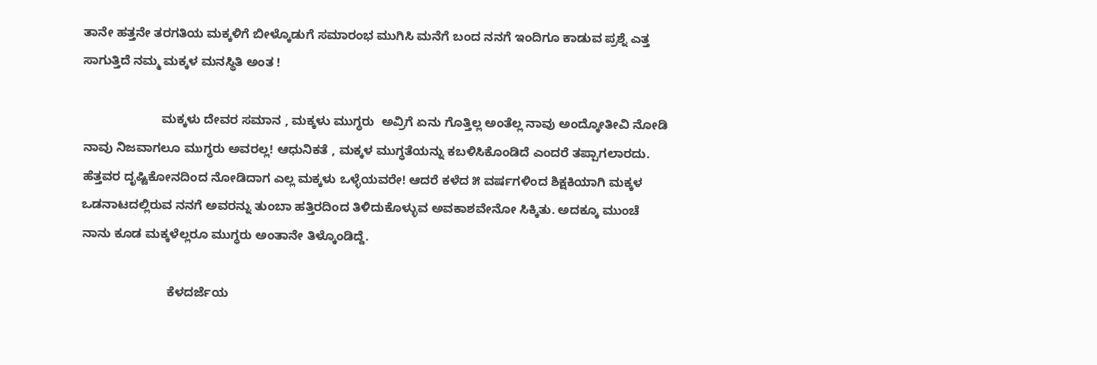ತಾನೇ ಹತ್ತನೇ ತರಗತಿಯ ಮಕ್ಕಳಿಗೆ ಬೀಳ್ಕೊಡುಗೆ ಸಮಾರಂಭ ಮುಗಿಸಿ ಮನೆಗೆ ಬಂದ ನನಗೆ ಇಂದಿಗೂ ಕಾಡುವ ಪ್ರಶ್ನೆ ಎತ್ತ ಸಾಗುತ್ತಿದೆ ನಮ್ಮ ಮಕ್ಕಳ ಮನಸ್ಥಿತಿ ಅಂತ !

                       ಮಕ್ಕಳು ದೇವರ ಸಮಾನ , ಮಕ್ಕಳು ಮುಗ್ಧರು  ಅವ್ರಿಗೆ ಏನು ಗೊತ್ತಿಲ್ಲ ಅಂತೆಲ್ಲ ನಾವು ಅಂದ್ಕೋತೀವಿ ನೋಡಿ ನಾವು ನಿಜವಾಗಲೂ ಮುಗ್ಧರು ಅವರಲ್ಲ! ಆಧುನಿಕತೆ , ಮಕ್ಕಳ ಮುಗ್ಧತೆಯನ್ನು ಕಬಳಿಸಿಕೊಂಡಿದೆ ಎಂದರೆ ತಪ್ಪಾಗಲಾರದು. ಹೆತ್ತವರ ದೃಷ್ಟಿಕೋನದಿಂದ ನೋಡಿದಾಗ ಎಲ್ಲ ಮಕ್ಕಳು ಒಳ್ಳೆಯವರೇ! ಆದರೆ ಕಳೆದ ೫ ವರ್ಷಗಳಿಂದ ಶಿಕ್ಷಕಿಯಾಗಿ ಮಕ್ಕಳ ಒಡನಾಟದಲ್ಲಿರುವ ನನಗೆ ಅವರನ್ನು ತುಂಬಾ ಹತ್ತಿರದಿಂದ ತಿಳಿದುಕೊಳ್ಳುವ ಅವಕಾಶವೇನೋ ಸಿಕ್ಕಿತು. ಅದಕ್ಕೂ ಮುಂಚೆ ನಾನು ಕೂಡ ಮಕ್ಕಳೆಲ್ಲರೂ ಮುಗ್ಧರು ಅಂತಾನೇ ತಿಳ್ಕೊಂಡಿದ್ದೆ.

                         ಕೆಳದರ್ಜೆಯ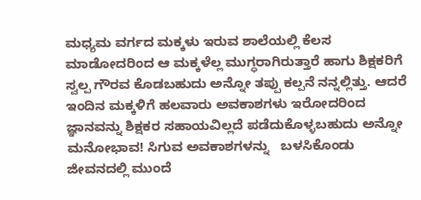ಮಧ್ಯಮ ವರ್ಗದ ಮಕ್ಕಳು ಇರುವ ಶಾಲೆಯಲ್ಲಿ ಕೆಲಸ ಮಾಡೋದರಿಂದ ಆ ಮಕ್ಕಳೆಲ್ಲ ಮುಗ್ಧರಾಗಿರುತ್ತಾರೆ ಹಾಗು ಶಿಕ್ಷಕರಿಗೆ ಸ್ವಲ್ಪ ಗೌರವ ಕೊಡಬಹುದು ಅನ್ನೋ ತಪ್ಪು ಕಲ್ಪನೆ ನನ್ನಲ್ಲಿತ್ತು. ಆದರೆ ಇಂದಿನ ಮಕ್ಕಳಿಗೆ ಹಲವಾರು ಅವಕಾಶಗಳು ಇರೋದರಿಂದ ಜ್ಞಾನವನ್ನು ಶಿಕ್ಷಕರ ಸಹಾಯವಿಲ್ಲದೆ ಪಡೆದುಕೊಳ್ಳಬಹುದು ಅನ್ನೋ ಮನೋಭಾವ! ಸಿಗುವ ಅವಕಾಶಗಳನ್ನು   ಬಳಸಿಕೊಂಡು ಜೀವನದಲ್ಲಿ ಮುಂದೆ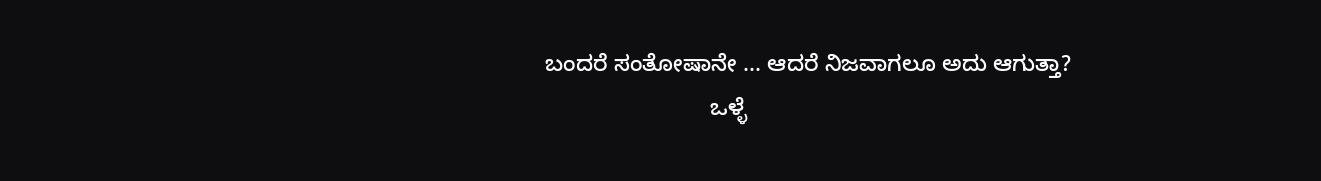ಬಂದರೆ ಸಂತೋಷಾನೇ ... ಆದರೆ ನಿಜವಾಗಲೂ ಅದು ಆಗುತ್ತಾ?
                          ಒಳ್ಳೆ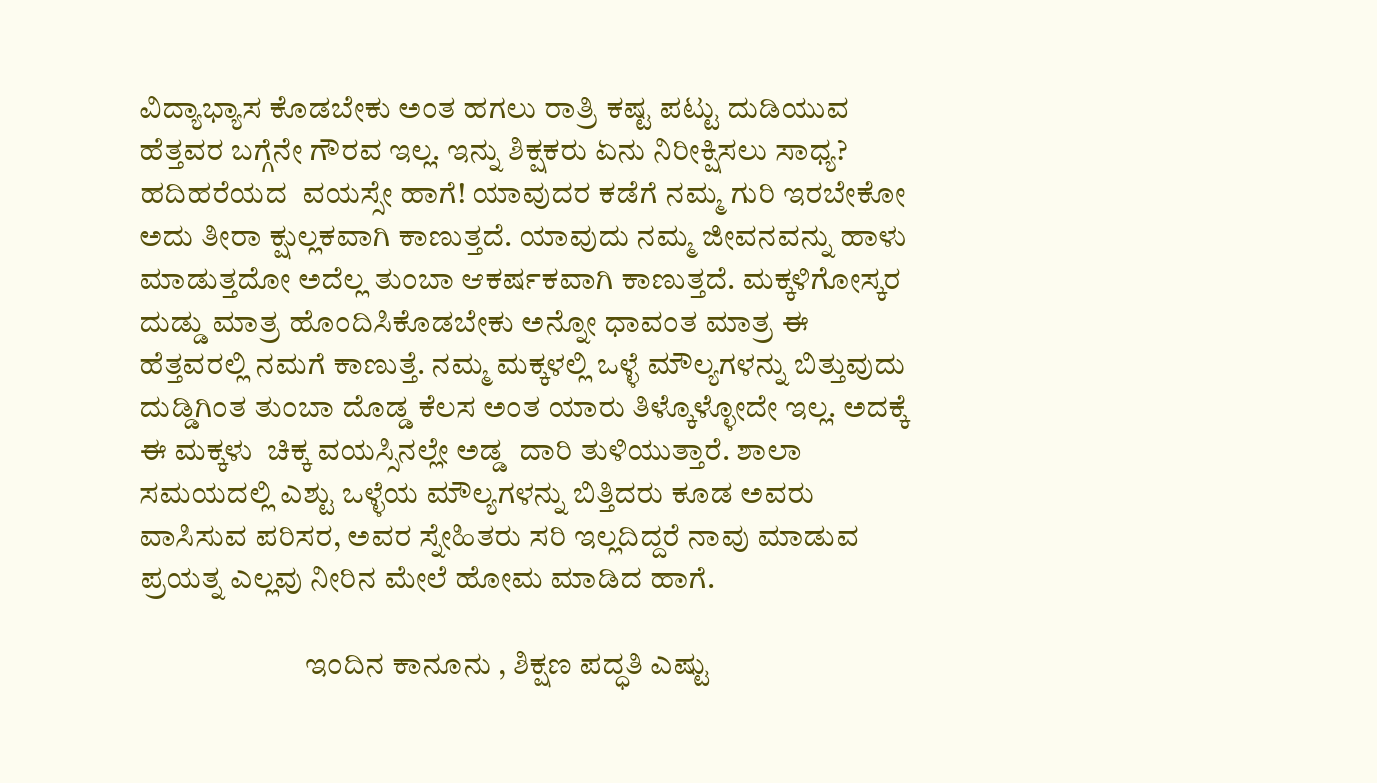ವಿದ್ಯಾಭ್ಯಾಸ ಕೊಡಬೇಕು ಅಂತ ಹಗಲು ರಾತ್ರಿ ಕಷ್ಟ ಪಟ್ಟು ದುಡಿಯುವ ಹೆತ್ತವರ ಬಗ್ಗೆನೇ ಗೌರವ ಇಲ್ಲ. ಇನ್ನು ಶಿಕ್ಷಕರು ಏನು ನಿರೀಕ್ಷಿಸಲು ಸಾಧ್ಯ? ಹದಿಹರೆಯದ  ವಯಸ್ಸೇ ಹಾಗೆ! ಯಾವುದರ ಕಡೆಗೆ ನಮ್ಮ ಗುರಿ ಇರಬೇಕೋ ಅದು ತೀರಾ ಕ್ಷುಲ್ಲಕವಾಗಿ ಕಾಣುತ್ತದೆ. ಯಾವುದು ನಮ್ಮ ಜೀವನವನ್ನು ಹಾಳು ಮಾಡುತ್ತದೋ ಅದೆಲ್ಲ ತುಂಬಾ ಆಕರ್ಷಕವಾಗಿ ಕಾಣುತ್ತದೆ. ಮಕ್ಕಳಿಗೋಸ್ಕರ ದುಡ್ಡು ಮಾತ್ರ ಹೊಂದಿಸಿಕೊಡಬೇಕು ಅನ್ನೋ ಧಾವಂತ ಮಾತ್ರ ಈ ಹೆತ್ತವರಲ್ಲಿ ನಮಗೆ ಕಾಣುತ್ತೆ. ನಮ್ಮ ಮಕ್ಕಳಲ್ಲಿ ಒಳ್ಳೆ ಮೌಲ್ಯಗಳನ್ನು ಬಿತ್ತುವುದು ದುಡ್ಡಿಗಿಂತ ತುಂಬಾ ದೊಡ್ಡ ಕೆಲಸ ಅಂತ ಯಾರು ತಿಳ್ಕೊಳ್ಳೋದೇ ಇಲ್ಲ. ಅದಕ್ಕೆ ಈ ಮಕ್ಕಳು  ಚಿಕ್ಕ ವಯಸ್ಸಿನಲ್ಲೇ ಅಡ್ಡ  ದಾರಿ ತುಳಿಯುತ್ತಾರೆ. ಶಾಲಾ ಸಮಯದಲ್ಲಿ ಎಶ್ಟು ಒಳ್ಳೆಯ ಮೌಲ್ಯಗಳನ್ನು ಬಿತ್ತಿದರು ಕೂಡ ಅವರು ವಾಸಿಸುವ ಪರಿಸರ, ಅವರ ಸ್ನೇಹಿತರು ಸರಿ ಇಲ್ಲದಿದ್ದರೆ ನಾವು ಮಾಡುವ ಪ್ರಯತ್ನ ಎಲ್ಲವು ನೀರಿನ ಮೇಲೆ ಹೋಮ ಮಾಡಿದ ಹಾಗೆ.

                           ಇಂದಿನ ಕಾನೂನು , ಶಿಕ್ಷಣ ಪದ್ಧತಿ ಎಷ್ಟು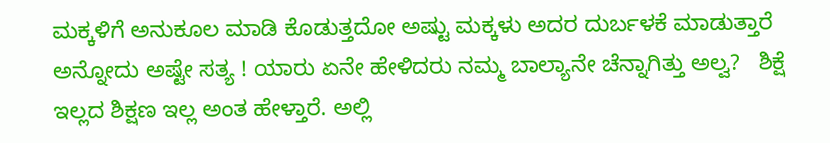ಮಕ್ಕಳಿಗೆ ಅನುಕೂಲ ಮಾಡಿ ಕೊಡುತ್ತದೋ ಅಷ್ಟು ಮಕ್ಕಳು ಅದರ ದುರ್ಬಳಕೆ ಮಾಡುತ್ತಾರೆ ಅನ್ನೋದು ಅಷ್ಟೇ ಸತ್ಯ ! ಯಾರು ಏನೇ ಹೇಳಿದರು ನಮ್ಮ ಬಾಲ್ಯಾನೇ ಚೆನ್ನಾಗಿತ್ತು ಅಲ್ವ?   ಶಿಕ್ಷೆ ಇಲ್ಲದ ಶಿಕ್ಷಣ ಇಲ್ಲ ಅಂತ ಹೇಳ್ತಾರೆ. ಅಲ್ಲಿ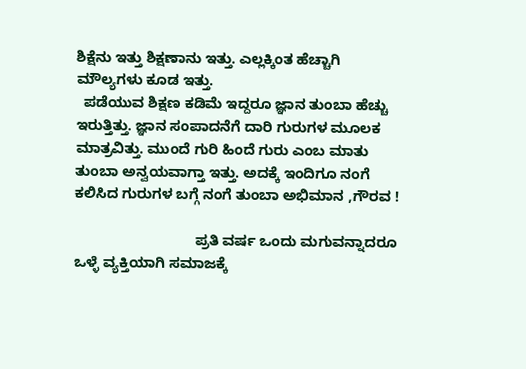ಶಿಕ್ಷೆನು ಇತ್ತು ಶಿಕ್ಷಣಾನು ಇತ್ತು. ಎಲ್ಲಕ್ಕಿಂತ ಹೆಚ್ಚಾಗಿ  ಮೌಲ್ಯಗಳು ಕೂಡ ಇತ್ತು.
  ಪಡೆಯುವ ಶಿಕ್ಷಣ ಕಡಿಮೆ ಇದ್ದರೂ ಜ್ಞಾನ ತುಂಬಾ ಹೆಚ್ಚು ಇರುತ್ತಿತ್ತು. ಜ್ಞಾನ ಸಂಪಾದನೆಗೆ ದಾರಿ ಗುರುಗಳ ಮೂಲಕ ಮಾತ್ರವಿತ್ತು. ಮುಂದೆ ಗುರಿ ಹಿಂದೆ ಗುರು ಎಂಬ ಮಾತು ತುಂಬಾ ಅನ್ವಯವಾಗ್ತಾ ಇತ್ತು. ಅದಕ್ಕೆ ಇಂದಿಗೂ ನಂಗೆ ಕಲಿಸಿದ ಗುರುಗಳ ಬಗ್ಗೆ ನಂಗೆ ತುಂಬಾ ಅಭಿಮಾನ ,ಗೌರವ !

                              ಪ್ರತಿ ವರ್ಷ ಒಂದು ಮಗುವನ್ನಾದರೂ ಒಳ್ಳೆ ವ್ಯಕ್ತಿಯಾಗಿ ಸಮಾಜಕ್ಕೆ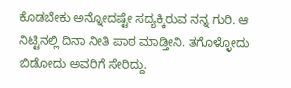ಕೊಡಬೇಕು ಅನ್ನೋದಷ್ಟೇ ಸದ್ಯಕ್ಕಿರುವ ನನ್ನ ಗುರಿ. ಆ ನಿಟ್ಟಿನಲ್ಲಿ ದಿನಾ ನೀತಿ ಪಾಠ ಮಾಡ್ತೀನಿ. ತಗೊಳ್ಳೋದು ಬಿಡೋದು ಅವರಿಗೆ ಸೇರಿದ್ದು.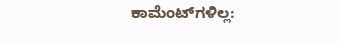ಕಾಮೆಂಟ್‌ಗಳಿಲ್ಲ: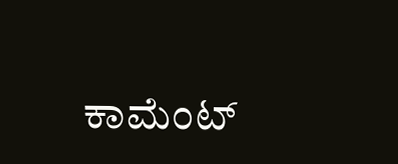ಕಾಮೆಂಟ್‌‌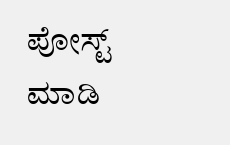ಪೋಸ್ಟ್‌ ಮಾಡಿ